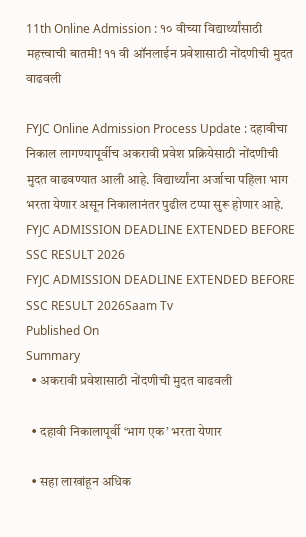11th Online Admission : १० वीच्या विद्यार्थ्यांसाठी महत्त्वाची बातमी! ११ वी ऑनलाईन प्रवेशासाठी नोंदणीची मुदत वाढवली

FYJC Online Admission Process Update : दहावीचा निकाल लागण्यापूर्वीच अकरावी प्रवेश प्रक्रियेसाठी नोंदणीची मुदत वाढवण्यात आली आहे. विद्यार्थ्यांना अर्जाचा पहिला भाग भरता येणार असून निकालानंतर पुढील टप्पा सुरू होणार आहे.
FYJC ADMISSION DEADLINE EXTENDED BEFORE SSC RESULT 2026
FYJC ADMISSION DEADLINE EXTENDED BEFORE SSC RESULT 2026Saam Tv
Published On
Summary
  • अकरावी प्रवेशासाठी नोंदणीची मुदत वाढवली

  • दहावी निकालापूर्वी ‘भाग एक’ भरता येणार

  • सहा लाखांहून अधिक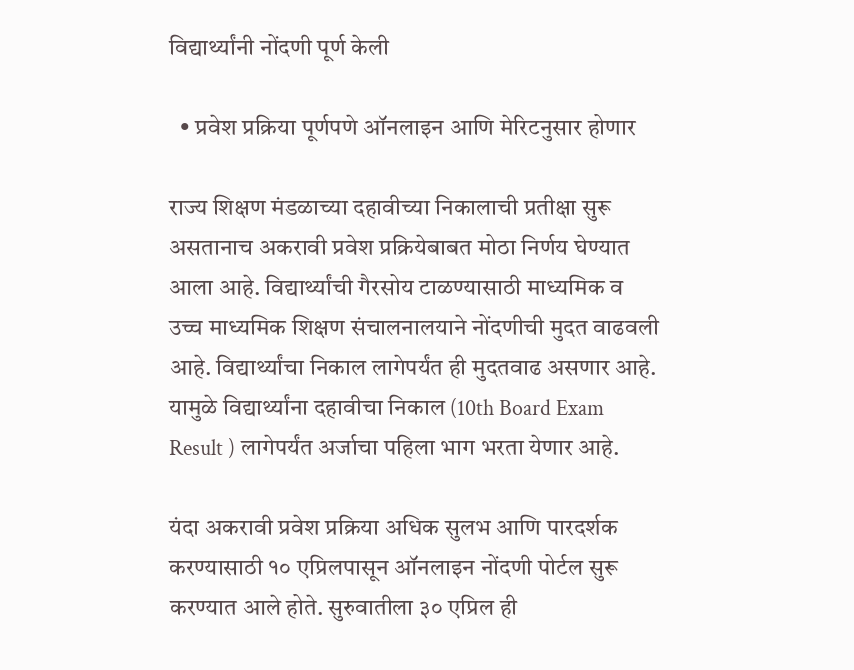विद्यार्थ्यांनी नोंदणी पूर्ण केली

  • प्रवेश प्रक्रिया पूर्णपणे ऑनलाइन आणि मेरिटनुसार होणार

राज्य शिक्षण मंडळाच्या दहावीच्या निकालाची प्रतीक्षा सुरू असतानाच अकरावी प्रवेश प्रक्रियेबाबत मोठा निर्णय घेण्यात आला आहे. विद्यार्थ्यांची गैरसोय टाळण्यासाठी माध्यमिक व उच्च माध्यमिक शिक्षण संचालनालयाने नोंदणीची मुदत वाढवली आहे. विद्यार्थ्यांचा निकाल लागेपर्यंत ही मुदतवाढ असणार आहे. यामुळे विद्यार्थ्यांना दहावीचा निकाल (10th Board Exam Result ) लागेपर्यंत अर्जाचा पहिला भाग भरता येणार आहे.

यंदा अकरावी प्रवेश प्रक्रिया अधिक सुलभ आणि पारदर्शक करण्यासाठी १० एप्रिलपासून ऑनलाइन नोंदणी पोर्टल सुरू करण्यात आले होते. सुरुवातीला ३० एप्रिल ही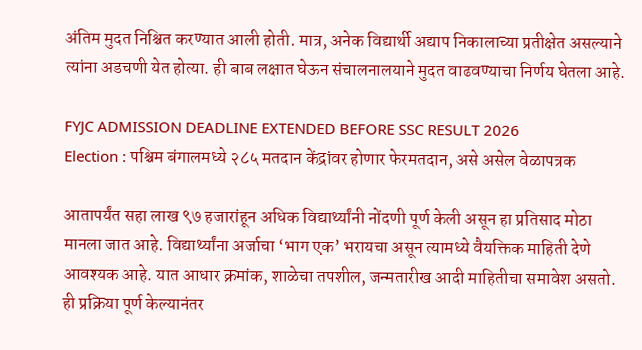अंतिम मुदत निश्चित करण्यात आली होती. मात्र, अनेक विद्यार्थी अद्याप निकालाच्या प्रतीक्षेत असल्याने त्यांना अडचणी येत होत्या. ही बाब लक्षात घेऊन संचालनालयाने मुदत वाढवण्याचा निर्णय घेतला आहे.

FYJC ADMISSION DEADLINE EXTENDED BEFORE SSC RESULT 2026
Election : पश्चिम बंगालमध्ये २८५ मतदान केंद्रांवर होणार फेरमतदान, असे असेल वेळापत्रक

आतापर्यंत सहा लाख ९७ हजारांहून अधिक विद्यार्थ्यांनी नोंदणी पूर्ण केली असून हा प्रतिसाद मोठा मानला जात आहे. विद्यार्थ्यांना अर्जाचा ‘भाग एक’ भरायचा असून त्यामध्ये वैयक्तिक माहिती देणे आवश्यक आहे. यात आधार क्रमांक, शाळेचा तपशील, जन्मतारीख आदी माहितीचा समावेश असतो. ही प्रक्रिया पूर्ण केल्यानंतर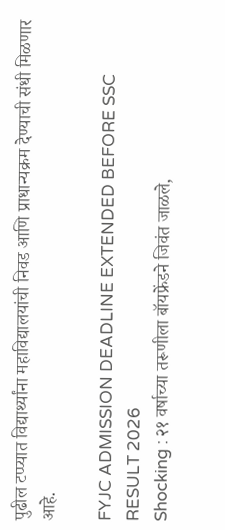पुढील टप्प्यात विद्यार्थ्यांना महाविद्यालयांची निवड आणि प्राधान्यक्रम देण्याची संधी मिळणार आहे.

FYJC ADMISSION DEADLINE EXTENDED BEFORE SSC RESULT 2026
Shocking : २१ वर्षाच्या तरूणीला बॉयफ्रेंडने जिवंत जाळले,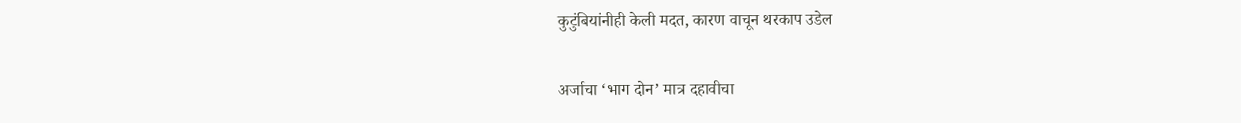कुटुंबियांनीही केली मदत, कारण वाचून थरकाप उडेल

अर्जाचा ‘भाग दोन’ मात्र दहावीचा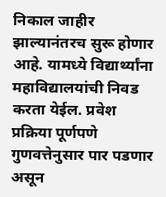निकाल जाहीर झाल्यानंतरच सुरू होणार आहे. यामध्ये विद्यार्थ्यांना महाविद्यालयांची निवड करता येईल. प्रवेश प्रक्रिया पूर्णपणे गुणवत्तेनुसार पार पडणार असून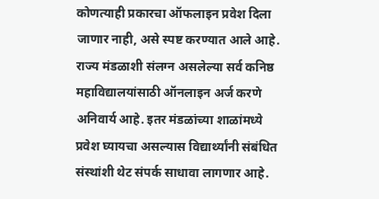कोणत्याही प्रकारचा ऑफलाइन प्रवेश दिला जाणार नाही, असे स्पष्ट करण्यात आले आहे. राज्य मंडळाशी संलग्न असलेल्या सर्व कनिष्ठ महाविद्यालयांसाठी ऑनलाइन अर्ज करणे अनिवार्य आहे. इतर मंडळांच्या शाळांमध्ये प्रवेश घ्यायचा असल्यास विद्यार्थ्यांनी संबंधित संस्थांशी थेट संपर्क साधावा लागणार आहे.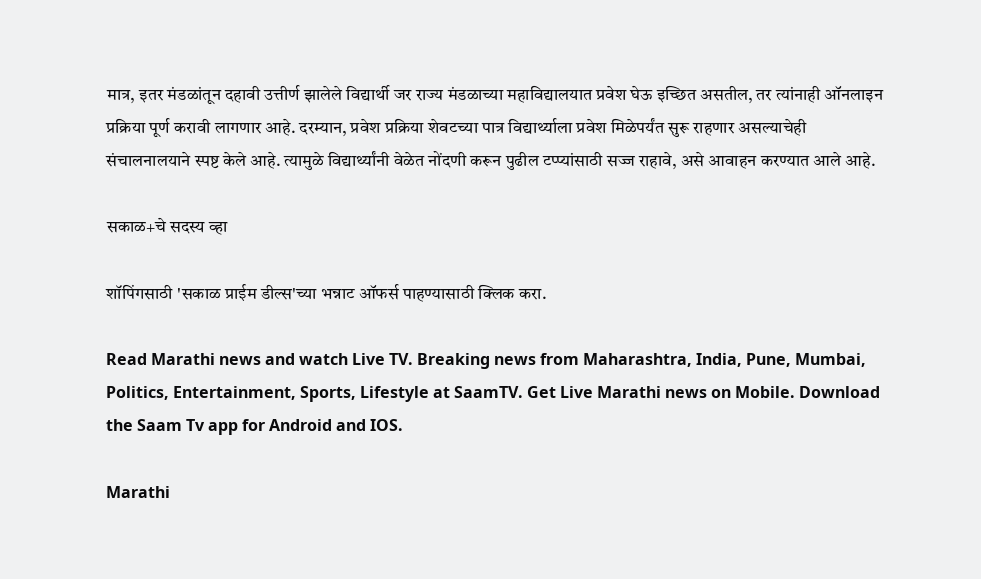मात्र, इतर मंडळांतून दहावी उत्तीर्ण झालेले विद्यार्थी जर राज्य मंडळाच्या महाविद्यालयात प्रवेश घेऊ इच्छित असतील, तर त्यांनाही ऑनलाइन प्रक्रिया पूर्ण करावी लागणार आहे. दरम्यान, प्रवेश प्रक्रिया शेवटच्या पात्र विद्यार्थ्याला प्रवेश मिळेपर्यंत सुरू राहणार असल्याचेही संचालनालयाने स्पष्ट केले आहे. त्यामुळे विद्यार्थ्यांनी वेळेत नोंदणी करून पुढील टप्प्यांसाठी सज्ज राहावे, असे आवाहन करण्यात आले आहे.

सकाळ+चे सदस्य व्हा

शॉपिंगसाठी 'सकाळ प्राईम डील्स'च्या भन्नाट ऑफर्स पाहण्यासाठी क्लिक करा.

Read Marathi news and watch Live TV. Breaking news from Maharashtra, India, Pune, Mumbai, Politics, Entertainment, Sports, Lifestyle at SaamTV. Get Live Marathi news on Mobile. Download the Saam Tv app for Android and IOS.

Marathi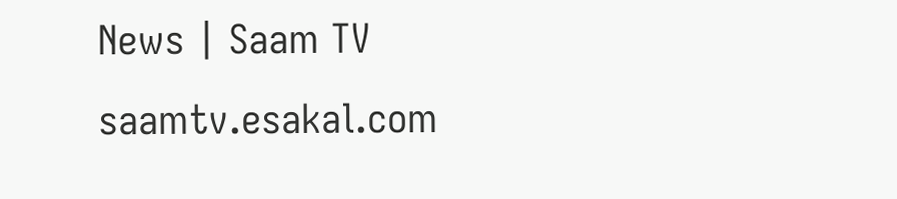News | Saam TV
saamtv.esakal.com